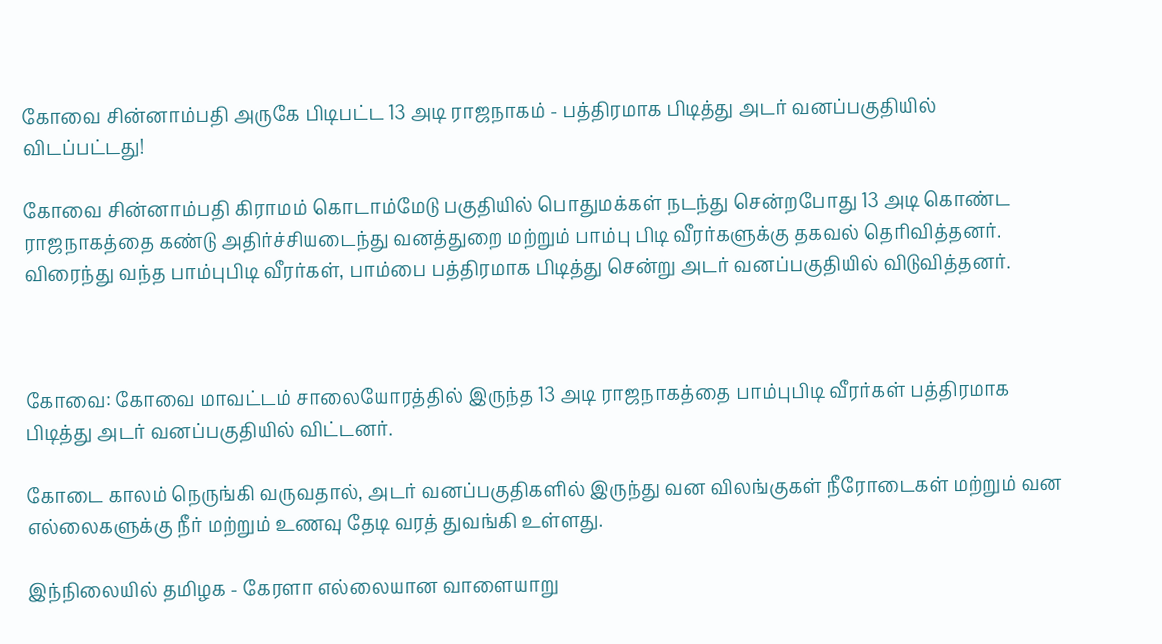கோவை சின்னாம்பதி அருகே பிடிபட்ட 13 அடி ராஜநாகம் - பத்திரமாக பிடித்து அடர் வனப்பகுதியில் விடப்பட்டது!

கோவை சின்னாம்பதி கிராமம் கொடாம்மேடு பகுதியில் பொதுமக்கள் நடந்து சென்றபோது 13 அடி கொண்ட ராஜநாகத்தை கண்டு அதிர்ச்சியடைந்து வனத்துறை மற்றும் பாம்பு பிடி வீரர்களுக்கு தகவல் தெரிவித்தனர். விரைந்து வந்த பாம்புபிடி வீரர்கள், பாம்பை பத்திரமாக பிடித்து சென்று அடர் வனப்பகுதியில் விடுவித்தனர்.



கோவை: கோவை மாவட்டம் சாலையோரத்தில் இருந்த 13 அடி ராஜநாகத்தை பாம்புபிடி வீரர்கள் பத்திரமாக பிடித்து அடர் வனப்பகுதியில் விட்டனர்.

கோடை காலம் நெருங்கி வருவதால், அடர் வனப்பகுதிகளில் இருந்து வன விலங்குகள் நீரோடைகள் மற்றும் வன எல்லைகளுக்கு நீர் மற்றும் உணவு தேடி வரத் துவங்கி உள்ளது.

இந்நிலையில் தமிழக - கேரளா எல்லையான வாளையாறு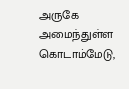அருகே அமைந்துள்ள கொடாம்மேடு,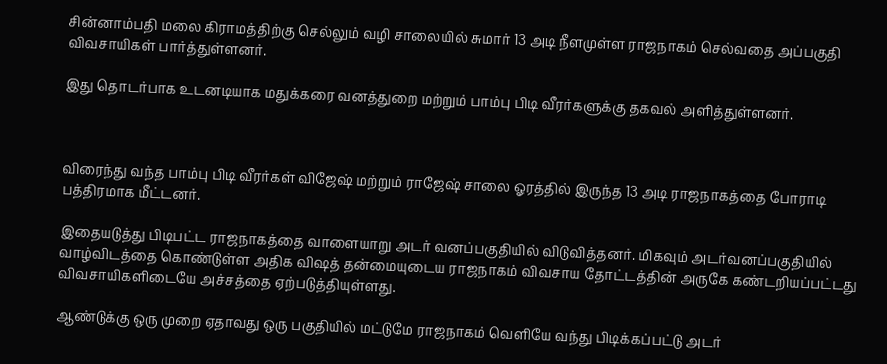சின்னாம்பதி மலை கிராமத்திற்கு செல்லும் வழி சாலையில் சுமார் 13 அடி நீளமுள்ள ராஜநாகம் செல்வதை அப்பகுதி விவசாயிகள் பார்த்துள்ளனர்.

இது தொடர்பாக உடனடியாக மதுக்கரை வனத்துறை மற்றும் பாம்பு பிடி வீரர்களுக்கு தகவல் அளித்துள்ளனர்.



விரைந்து வந்த பாம்பு பிடி வீரர்கள் விஜேஷ் மற்றும் ராஜேஷ் சாலை ஓரத்தில் இருந்த 13 அடி ராஜநாகத்தை போராடி பத்திரமாக மீட்டனர்.

இதையடுத்து பிடிபட்ட ராஜநாகத்தை வாளையாறு அடர் வனப்பகுதியில் விடுவித்தனர். மிகவும் அடர்வனப்பகுதியில் வாழ்விடத்தை கொண்டுள்ள அதிக விஷத் தன்மையுடைய ராஜநாகம் விவசாய தோட்டத்தின் அருகே கண்டறியப்பட்டது விவசாயிகளிடையே அச்சத்தை ஏற்படுத்தியுள்ளது.

ஆண்டுக்கு ஒரு முறை ஏதாவது ஒரு பகுதியில் மட்டுமே ராஜநாகம் வெளியே வந்து பிடிக்கப்பட்டு அடர்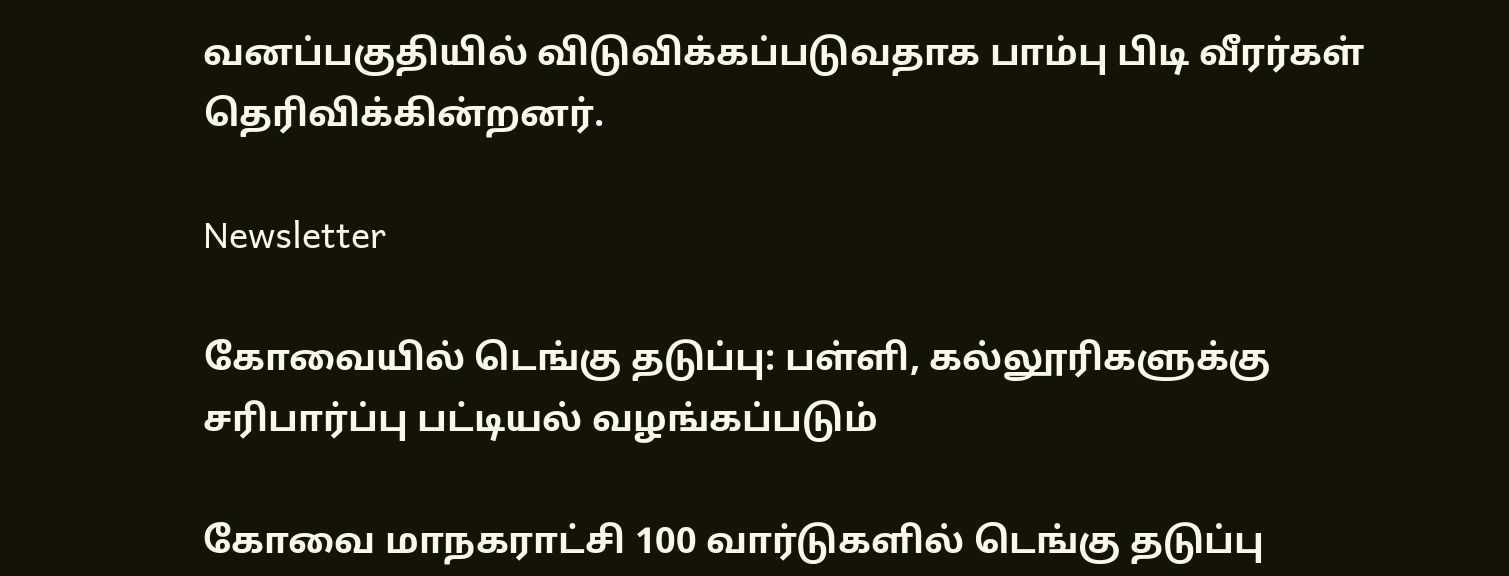வனப்பகுதியில் விடுவிக்கப்படுவதாக பாம்பு பிடி வீரர்கள் தெரிவிக்கின்றனர்.

Newsletter

கோவையில் டெங்கு தடுப்பு: பள்ளி, கல்லூரிகளுக்கு சரிபார்ப்பு பட்டியல் வழங்கப்படும்

கோவை மாநகராட்சி 100 வார்டுகளில் டெங்கு தடுப்பு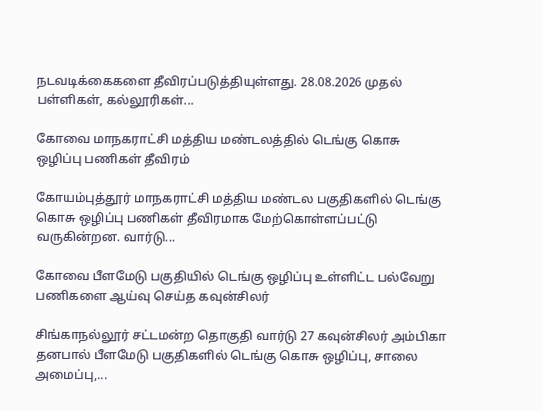நடவடிக்கைகளை தீவிரப்படுத்தியுள்ளது. 28.08.2026 முதல் பள்ளிகள், கல்லூரிகள்...

கோவை மாநகராட்சி மத்திய மண்டலத்தில் டெங்கு கொசு ஒழிப்பு பணிகள் தீவிரம்

கோயம்புத்தூர் மாநகராட்சி மத்திய மண்டல பகுதிகளில் டெங்கு கொசு ஒழிப்பு பணிகள் தீவிரமாக மேற்கொள்ளப்பட்டு வருகின்றன. வார்டு...

கோவை பீளமேடு பகுதியில் டெங்கு ஒழிப்பு உள்ளிட்ட பல்வேறு பணிகளை ஆய்வு செய்த கவுன்சிலர்

சிங்காநல்லூர் சட்டமன்ற தொகுதி வார்டு 27 கவுன்சிலர் அம்பிகா தனபால் பீளமேடு பகுதிகளில் டெங்கு கொசு ஒழிப்பு, சாலை அமைப்பு,...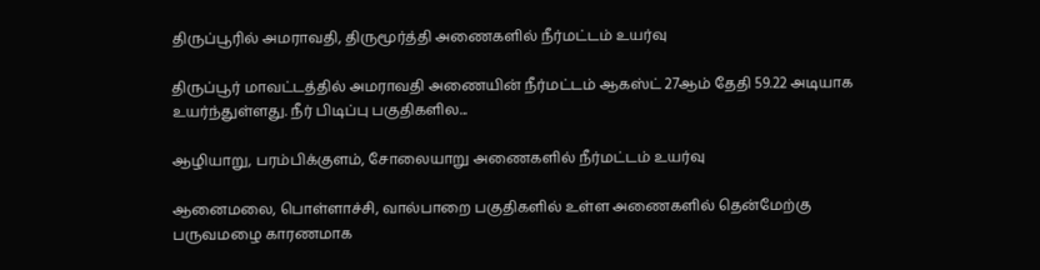திருப்பூரில் அமராவதி, திருமூர்த்தி அணைகளில் நீர்மட்டம் உயர்வு

திருப்பூர் மாவட்டத்தில் அமராவதி அணையின் நீர்மட்டம் ஆகஸ்ட் 27ஆம் தேதி 59.22 அடியாக உயர்ந்துள்ளது. நீர் பிடிப்பு பகுதிகளில...

ஆழியாறு, பரம்பிக்குளம், சோலையாறு அணைகளில் நீர்மட்டம் உயர்வு

ஆனைமலை, பொள்ளாச்சி, வால்பாறை பகுதிகளில் உள்ள அணைகளில் தென்மேற்கு பருவமழை காரணமாக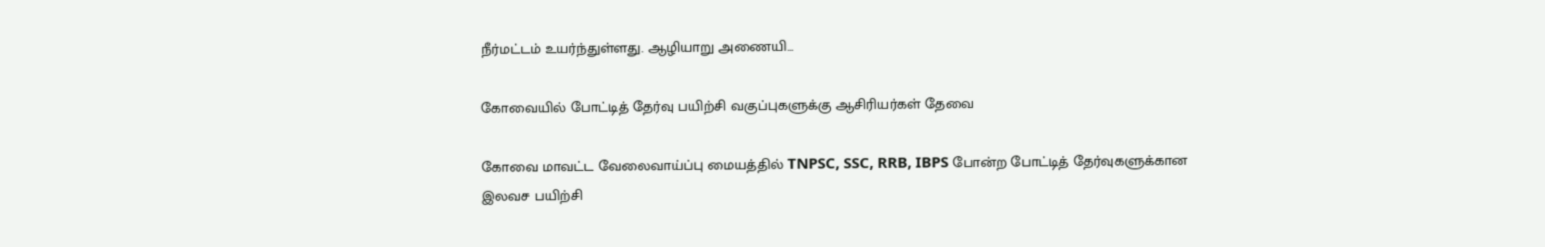நீர்மட்டம் உயர்ந்துள்ளது. ஆழியாறு அணையி...

கோவையில் போட்டித் தேர்வு பயிற்சி வகுப்புகளுக்கு ஆசிரியர்கள் தேவை

கோவை மாவட்ட வேலைவாய்ப்பு மையத்தில் TNPSC, SSC, RRB, IBPS போன்ற போட்டித் தேர்வுகளுக்கான இலவச பயிற்சி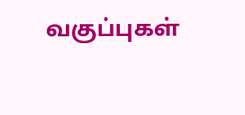வகுப்புகள்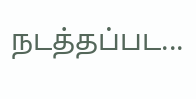நடத்தப்பட...